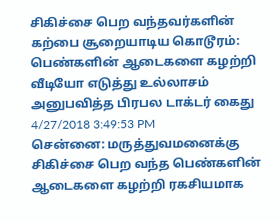சிகிச்சை பெற வந்தவர்களின் கற்பை சூறையாடிய கொடூரம்: பெண்களின் ஆடைகளை கழற்றி வீடியோ எடுத்து உல்லாசம் அனுபவித்த பிரபல டாக்டர் கைது
4/27/2018 3:49:53 PM
சென்னை: மருத்துவமனைக்கு சிகிச்சை பெற வந்த பெண்களின் ஆடைகளை கழற்றி ரகசியமாக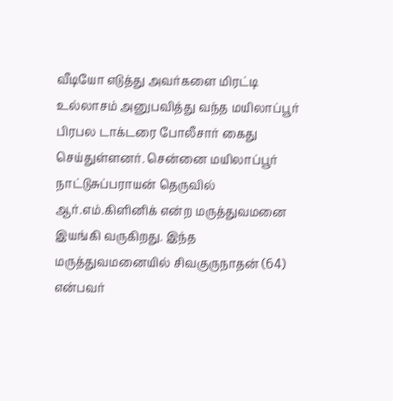வீடியோ எடுத்து அவர்களை மிரட்டி உல்லாசம் அனுபவித்து வந்த மயிலாப்பூர் பிரபல டாக்டரை போலீசார் கைது செய்துள்ளனர். சென்னை மயிலாப்பூர் நாட்டுசுப்பராயன் தெருவில் ஆர்.எம்.கிளினிக் என்ற மருத்துவமனை இயங்கி வருகிறது. இந்த மருத்துவமனையில் சிவகுருநாதன் (64) என்பவர்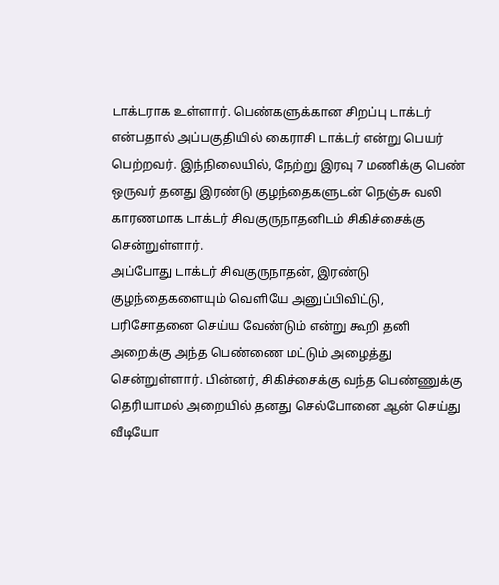டாக்டராக உள்ளார். பெண்களுக்கான சிறப்பு டாக்டர் என்பதால் அப்பகுதியில் கைராசி டாக்டர் என்று பெயர் பெற்றவர். இந்நிலையில், நேற்று இரவு 7 மணிக்கு பெண் ஒருவர் தனது இரண்டு குழந்தைகளுடன் நெஞ்சு வலி காரணமாக டாக்டர் சிவகுருநாதனிடம் சிகிச்சைக்கு சென்றுள்ளார்.
அப்போது டாக்டர் சிவகுருநாதன், இரண்டு குழந்தைகளையும் வெளியே அனுப்பிவிட்டு, பரிசோதனை செய்ய வேண்டும் என்று கூறி தனி அறைக்கு அந்த பெண்ணை மட்டும் அழைத்து சென்றுள்ளார். பின்னர், சிகிச்சைக்கு வந்த பெண்ணுக்கு தெரியாமல் அறையில் தனது செல்போனை ஆன் செய்து வீடியோ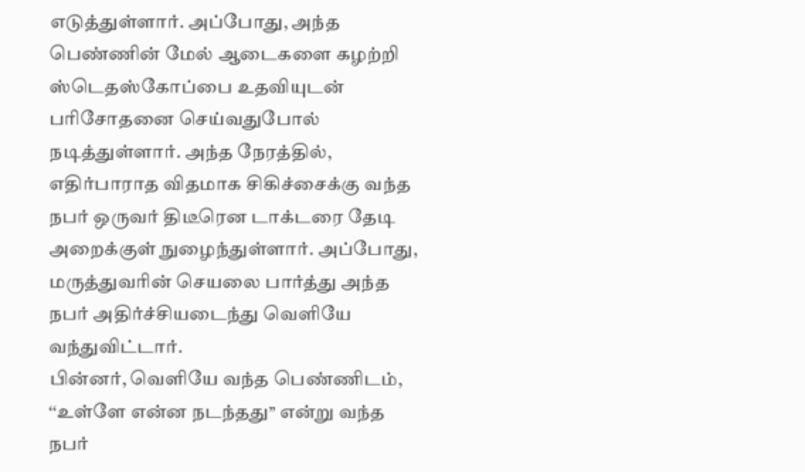எடுத்துள்ளார். அப்போது, அந்த பெண்ணின் மேல் ஆடைகளை கழற்றி ஸ்டெதஸ்கோப்பை உதவியுடன் பரிசோதனை செய்வதுபோல் நடித்துள்ளார். அந்த நேரத்தில், எதிர்பாராத விதமாக சிகிச்சைக்கு வந்த நபர் ஒருவர் திடீரென டாக்டரை தேடி அறைக்குள் நுழைந்துள்ளார். அப்போது, மருத்துவரின் செயலை பார்த்து அந்த நபர் அதிர்ச்சியடைந்து வெளியே வந்துவிட்டார்.
பின்னர், வெளியே வந்த பெண்ணிடம், ‘‘உள்ளே என்ன நடந்தது’’ என்று வந்த நபர்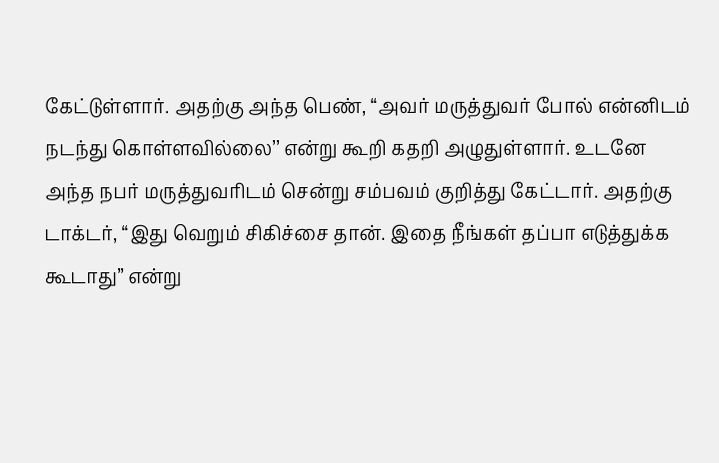கேட்டுள்ளார். அதற்கு அந்த பெண், ‘‘அவர் மருத்துவர் போல் என்னிடம் நடந்து கொள்ளவில்லை’’ என்று கூறி கதறி அழுதுள்ளார். உடனே அந்த நபர் மருத்துவரிடம் சென்று சம்பவம் குறித்து கேட்டார். அதற்கு டாக்டர், ‘‘இது வெறும் சிகிச்சை தான். இதை நீங்கள் தப்பா எடுத்துக்க கூடாது’’ என்று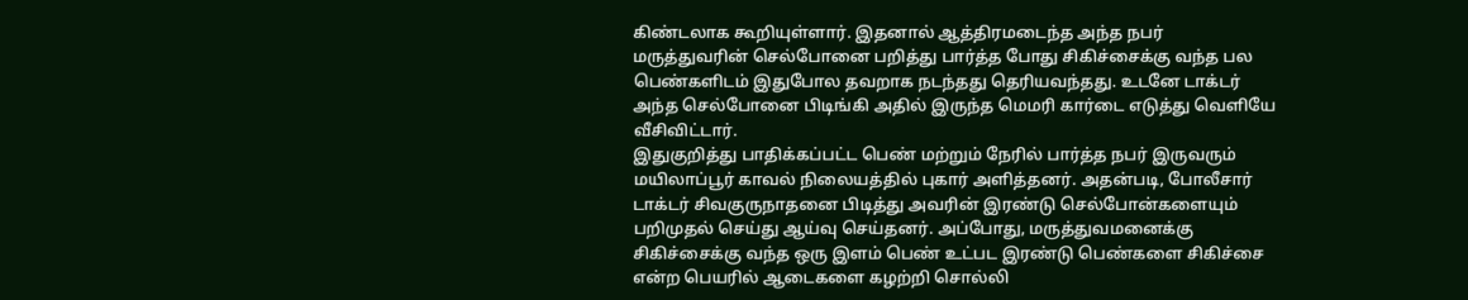கிண்டலாக கூறியுள்ளார். இதனால் ஆத்திரமடைந்த அந்த நபர் மருத்துவரின் செல்போனை பறித்து பார்த்த போது சிகிச்சைக்கு வந்த பல பெண்களிடம் இதுபோல தவறாக நடந்தது தெரியவந்தது. உடனே டாக்டர் அந்த செல்போனை பிடிங்கி அதில் இருந்த மெமரி கார்டை எடுத்து வெளியே வீசிவிட்டார்.
இதுகுறித்து பாதிக்கப்பட்ட பெண் மற்றும் நேரில் பார்த்த நபர் இருவரும் மயிலாப்பூர் காவல் நிலையத்தில் புகார் அளித்தனர். அதன்படி, போலீசார் டாக்டர் சிவகுருநாதனை பிடித்து அவரின் இரண்டு செல்போன்களையும் பறிமுதல் செய்து ஆய்வு செய்தனர். அப்போது, மருத்துவமனைக்கு சிகிச்சைக்கு வந்த ஒரு இளம் பெண் உட்பட இரண்டு பெண்களை சிகிச்சை என்ற பெயரில் ஆடைகளை கழற்றி சொல்லி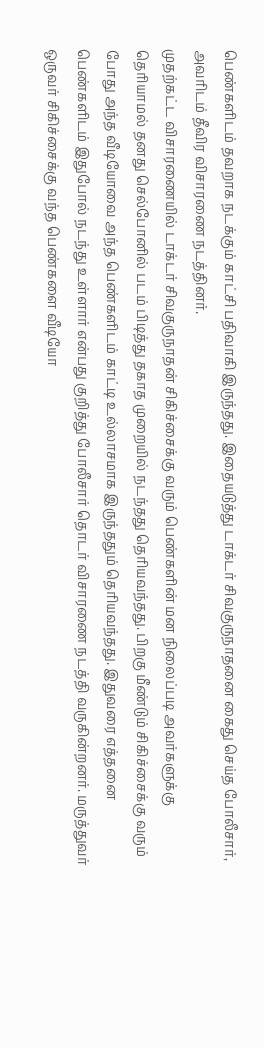பெண்களிடம் தவறாக நடக்கும் காட்சி பதிவாகி இருந்தது. இதையடுத்து டாக்டர் சிவகுருநாதனை கைது செய்த போலீசார், அவரிடம் தீவிர விசாரணை நடத்தினர்.
முதற்கட்ட விசாரணையில் டாக்டர் சிவகுருநாதன் சிகிச்சைக்கு வரும் பெண்களின் மன நிலைப்படி அவர்களுக்கு தெரியாமல் தனது செல்போனில் படம் பிடித்து தகாத முறையில் நடந்தது தெரியவந்தது. பிறகு மீண்டும் சிகிச்சைக்கு வரும் போது அந்த வீடியோவை அந்த பெண்களிடம் காட்டி உல்லாசமாக இருந்ததும் தெரியவந்தது. இதுவரை எத்தனை பெண்களிடம் இதுபோல் நடந்து உள்ளார் என்பது குறித்து போலீசார் தொடர் விசாரணை நடத்தி வருகின்றனர். மருத்துவர் ஒருவர் சிகிச்சைக்கு வந்த பெண்களை வீடியோ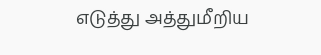எடுத்து அத்துமீறிய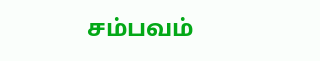சம்பவம்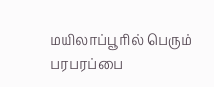மயிலாப்பூரில் பெரும் பரபரப்பை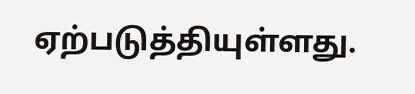ஏற்படுத்தியுள்ளது.